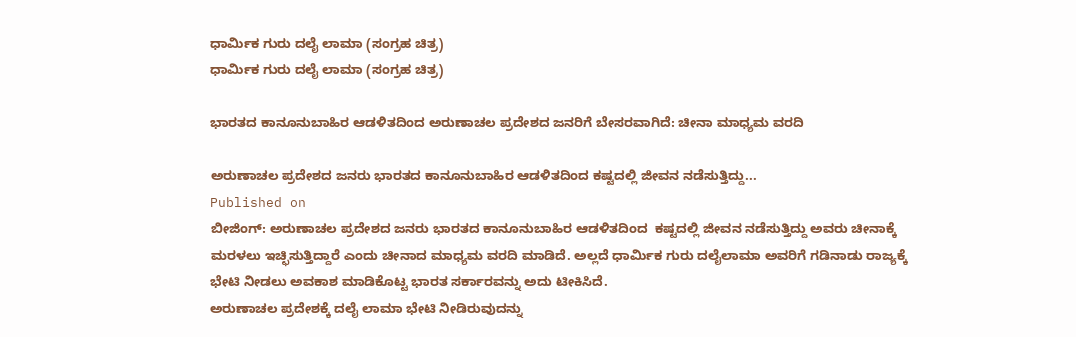ಧಾರ್ಮಿಕ ಗುರು ದಲೈ ಲಾಮಾ (ಸಂಗ್ರಹ ಚಿತ್ರ)
ಧಾರ್ಮಿಕ ಗುರು ದಲೈ ಲಾಮಾ (ಸಂಗ್ರಹ ಚಿತ್ರ)

ಭಾರತದ ಕಾನೂನುಬಾಹಿರ ಆಡಳಿತದಿಂದ ಅರುಣಾಚಲ ಪ್ರದೇಶದ ಜನರಿಗೆ ಬೇಸರವಾಗಿದೆ: ಚೀನಾ ಮಾಧ್ಯಮ ವರದಿ

ಅರುಣಾಚಲ ಪ್ರದೇಶದ ಜನರು ಭಾರತದ ಕಾನೂನುಬಾಹಿರ ಆಡಳಿತದಿಂದ ಕಷ್ಟದಲ್ಲಿ ಜೀವನ ನಡೆಸುತ್ತಿದ್ದು...
Published on
ಬೀಜಿಂಗ್: ಅರುಣಾಚಲ ಪ್ರದೇಶದ ಜನರು ಭಾರತದ ಕಾನೂನುಬಾಹಿರ ಆಡಳಿತದಿಂದ  ಕಷ್ಟದಲ್ಲಿ ಜೀವನ ನಡೆಸುತ್ತಿದ್ದು ಅವರು ಚೀನಾಕ್ಕೆ ಮರಳಲು ಇಚ್ಛಿಸುತ್ತಿದ್ದಾರೆ ಎಂದು ಚೀನಾದ ಮಾಧ್ಯಮ ವರದಿ ಮಾಡಿದೆ. ಅಲ್ಲದೆ ಧಾರ್ಮಿಕ ಗುರು ದಲೈಲಾಮಾ ಅವರಿಗೆ ಗಡಿನಾಡು ರಾಜ್ಯಕ್ಕೆ ಭೇಟಿ ನೀಡಲು ಅವಕಾಶ ಮಾಡಿಕೊಟ್ಟ ಭಾರತ ಸರ್ಕಾರವನ್ನು ಅದು ಟೀಕಿಸಿದೆ.
ಅರುಣಾಚಲ ಪ್ರದೇಶಕ್ಕೆ ದಲೈ ಲಾಮಾ ಭೇಟಿ ನೀಡಿರುವುದನ್ನು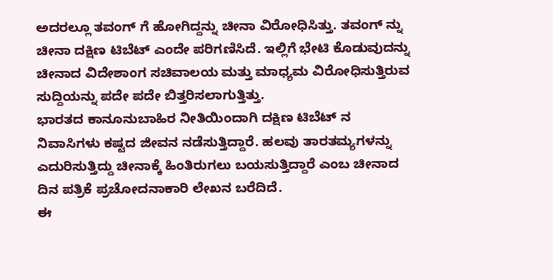ಅದರಲ್ಲೂ ತವಂಗ್ ಗೆ ಹೋಗಿದ್ದನ್ನು ಚೀನಾ ವಿರೋಧಿಸಿತ್ತು. ತವಂಗ್ ನ್ನು ಚೀನಾ ದಕ್ಷಿಣ ಟಿಬೆಟ್ ಎಂದೇ ಪರಿಗಣಿಸಿದೆ. ಇಲ್ಲಿಗೆ ಭೇಟಿ ಕೊಡುವುದನ್ನು ಚೀನಾದ ವಿದೇಶಾಂಗ ಸಚಿವಾಲಯ ಮತ್ತು ಮಾಧ್ಯಮ ವಿರೋಧಿಸುತ್ತಿರುವ ಸುದ್ದಿಯನ್ನು ಪದೇ ಪದೇ ಬಿತ್ತರಿಸಲಾಗುತ್ತಿತ್ತು.
ಭಾರತದ ಕಾನೂನುಬಾಹಿರ ನೀತಿಯಿಂದಾಗಿ ದಕ್ಷಿಣ ಟಿಬೆಟ್ ನ ನಿವಾಸಿಗಳು ಕಷ್ಟದ ಜೀವನ ನಡೆಸುತ್ತಿದ್ದಾರೆ. ಹಲವು ತಾರತಮ್ಯಗಳನ್ನು ಎದುರಿಸುತ್ತಿದ್ದು ಚೀನಾಕ್ಕೆ ಹಿಂತಿರುಗಲು ಬಯಸುತ್ತಿದ್ದಾರೆ ಎಂಬ ಚೀನಾದ ದಿನ ಪತ್ರಿಕೆ ಪ್ರಚೋದನಾಕಾರಿ ಲೇಖನ ಬರೆದಿದೆ.
ಈ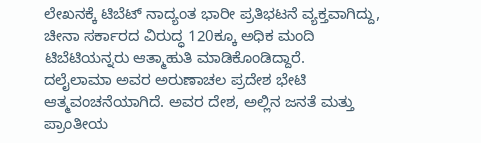ಲೇಖನಕ್ಕೆ ಟಿಬೆಟ್ ನಾದ್ಯಂತ ಭಾರೀ ಪ್ರತಿಭಟನೆ ವ್ಯಕ್ತವಾಗಿದ್ದು, ಚೀನಾ ಸರ್ಕಾರದ ವಿರುದ್ಧ 120ಕ್ಕೂ ಅಧಿಕ ಮಂದಿ ಟಿಬೆಟಿಯನ್ನರು ಆತ್ಮಾಹುತಿ ಮಾಡಿಕೊಂಡಿದ್ದಾರೆ.
ದಲೈಲಾಮಾ ಅವರ ಅರುಣಾಚಲ ಪ್ರದೇಶ ಭೇಟಿ ಆತ್ಮವಂಚನೆಯಾಗಿದೆ. ಅವರ ದೇಶ, ಅಲ್ಲಿನ ಜನತೆ ಮತ್ತು ಪ್ರಾಂತೀಯ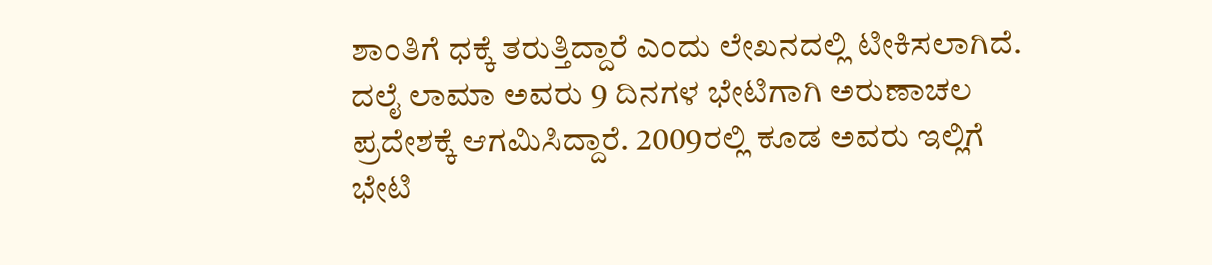ಶಾಂತಿಗೆ ಧಕ್ಕೆ ತರುತ್ತಿದ್ದಾರೆ ಎಂದು ಲೇಖನದಲ್ಲಿ ಟೀಕಿಸಲಾಗಿದೆ.
ದಲೈ ಲಾಮಾ ಅವರು 9 ದಿನಗಳ ಭೇಟಿಗಾಗಿ ಅರುಣಾಚಲ ಪ್ರದೇಶಕ್ಕೆ ಆಗಮಿಸಿದ್ದಾರೆ. 2009ರಲ್ಲಿ ಕೂಡ ಅವರು ಇಲ್ಲಿಗೆ ಭೇಟಿ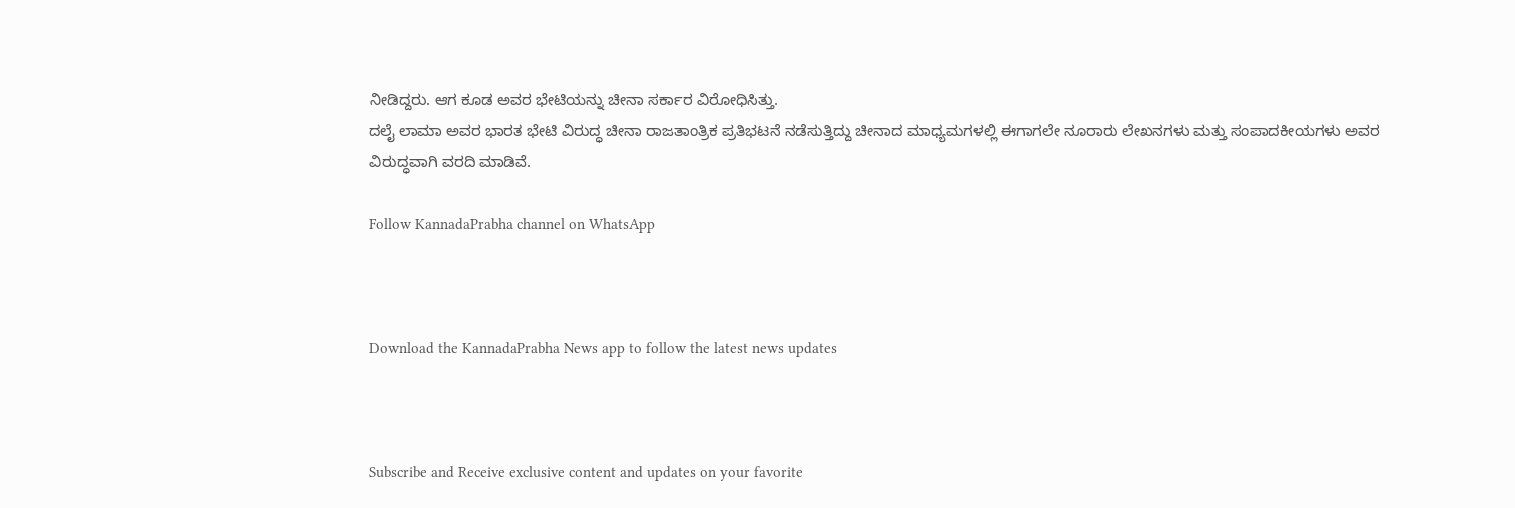ನೀಡಿದ್ದರು. ಆಗ ಕೂಡ ಅವರ ಭೇಟಿಯನ್ನು ಚೀನಾ ಸರ್ಕಾರ ವಿರೋಧಿಸಿತ್ತು.
ದಲೈ ಲಾಮಾ ಅವರ ಭಾರತ ಭೇಟಿ ವಿರುದ್ಧ ಚೀನಾ ರಾಜತಾಂತ್ರಿಕ ಪ್ರತಿಭಟನೆ ನಡೆಸುತ್ತಿದ್ದು ಚೀನಾದ ಮಾಧ್ಯಮಗಳಲ್ಲಿ ಈಗಾಗಲೇ ನೂರಾರು ಲೇಖನಗಳು ಮತ್ತು ಸಂಪಾದಕೀಯಗಳು ಅವರ ವಿರುದ್ಧವಾಗಿ ವರದಿ ಮಾಡಿವೆ.

Follow KannadaPrabha channel on WhatsApp



Download the KannadaPrabha News app to follow the latest news updates



Subscribe and Receive exclusive content and updates on your favorite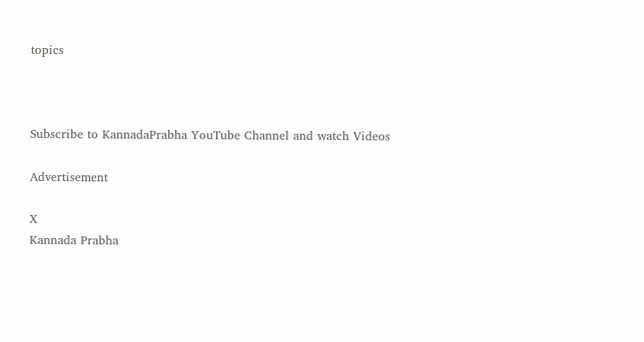topics



Subscribe to KannadaPrabha YouTube Channel and watch Videos

Advertisement

X
Kannada Prabha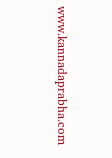www.kannadaprabha.com